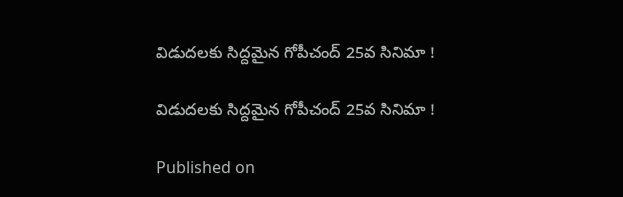విడుదలకు సిద్దమైన గోపీచంద్ 25వ సినిమా !

విడుదలకు సిద్దమైన గోపీచంద్ 25వ సినిమా !

Published on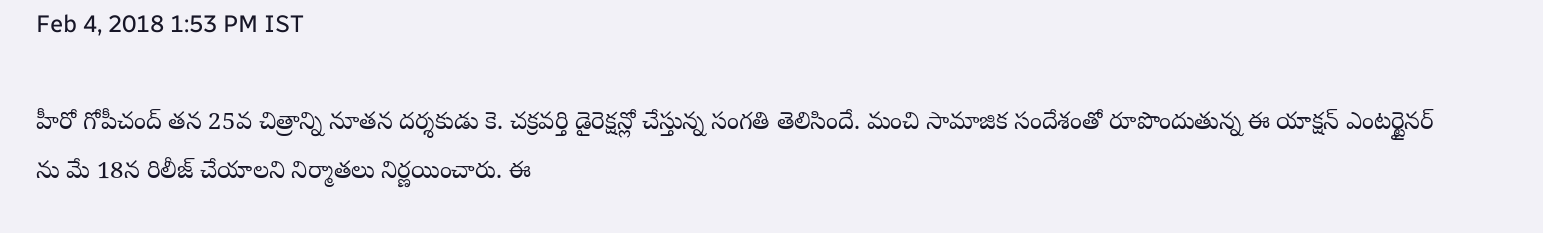Feb 4, 2018 1:53 PM IST

హీరో గోపీచంద్ తన 25వ చిత్రాన్ని నూతన దర్శకుడు కె. చక్రవర్తి డైరెక్షన్లో చేస్తున్న సంగతి తెలిసిందే. మంచి సామాజిక సందేశంతో రూపొందుతున్న ఈ యాక్షన్ ఎంటర్టైనర్ ను మే 18న రిలీజ్ చేయాలని నిర్మాతలు నిర్ణయించారు. ఈ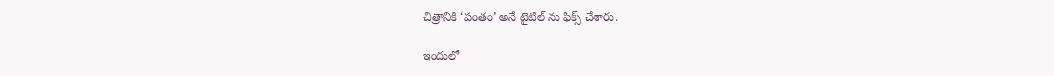చిత్రానికి ‘పంతం’ అనే టైటిల్ ను ఫిక్స్ చేశారు.

ఇందులో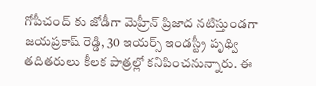గోపీచంద్ కు జోడీగా మెహ్రీన్ ప్రిజాద నటిస్తుండగా జయప్రకాష్ రెడ్డి, 30 ఇయర్స్ ఇండస్ట్రీ పృథ్వి తదితరులు కీలక పాత్రల్లో కనిపించనున్నారు. ఈ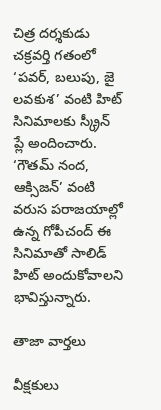చిత్ర దర్శకుడు చక్రవర్తి గతంలో ‘పవర్, బలుపు, జై లవకుశ’ వంటి హిట్ సినిమాలకు స్క్రీన్ ప్లే అందించారు. ‘గౌతమ్ నంద, ఆక్సిజన్’ వంటి వరుస పరాజయాల్లో ఉన్న గోపీచంద్ ఈ సినిమాతో సాలిడ్ హిట్ అందుకోవాలని భావిస్తున్నారు.

తాజా వార్తలు

వీక్షకులు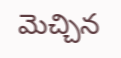మెచ్చిన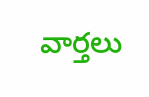వార్తలు